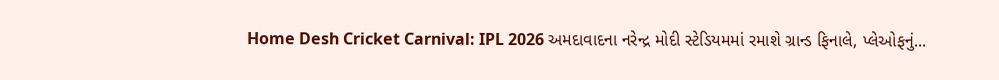Home Desh Cricket Carnival: IPL 2026 અમદાવાદના નરેન્દ્ર મોદી સ્ટેડિયમમાં રમાશે ગ્રાન્ડ ફિનાલે, પ્લેઓફનું...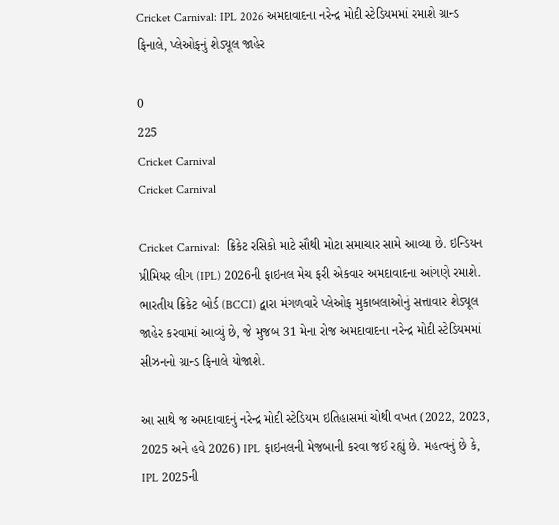Cricket Carnival: IPL 2026 અમદાવાદના નરેન્દ્ર મોદી સ્ટેડિયમમાં રમાશે ગ્રાન્ડ ફિનાલે, પ્લેઓફનું શેડ્યૂલ જાહેર

0
225
Cricket Carnival
Cricket Carnival

Cricket Carnival:  ક્રિકેટ રસિકો માટે સૌથી મોટા સમાચાર સામે આવ્યા છે. ઇન્ડિયન પ્રીમિયર લીગ (IPL) 2026ની ફાઇનલ મેચ ફરી એકવાર અમદાવાદના આંગણે રમાશે. ભારતીય ક્રિકેટ બોર્ડ (BCCI) દ્વારા મંગળવારે પ્લેઓફ મુકાબલાઓનું સત્તાવાર શેડ્યૂલ જાહેર કરવામાં આવ્યું છે, જે મુજબ 31 મેના રોજ અમદાવાદના નરેન્દ્ર મોદી સ્ટેડિયમમાં સીઝનનો ગ્રાન્ડ ફિનાલે યોજાશે.

આ સાથે જ અમદાવાદનું નરેન્દ્ર મોદી સ્ટેડિયમ ઇતિહાસમાં ચોથી વખત (2022, 2023, 2025 અને હવે 2026) IPL ફાઇનલની મેજબાની કરવા જઈ રહ્યું છે. મહત્વનું છે કે, IPL 2025ની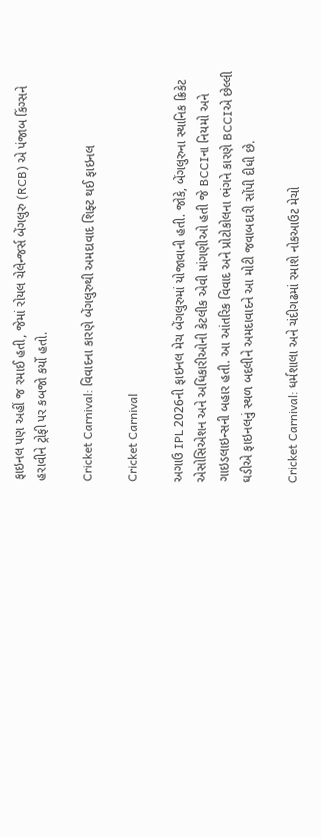ફાઇનલ પણ અહીં જ રમાઈ હતી, જેમાં રોયલ ચેલેન્જર્સ બેંગલુરુ (RCB) એ પંજાબ કિંગ્સને હરાવીને ટ્રોફી પર કબજો કર્યો હતો.

Cricket Carnival: વિવાદના કારણે બેંગલુરુથી અમદાવાદ શિફ્ટ થઈ ફાઇનલ

Cricket Carnival

અગાઉ IPL 2026ની ફાઇનલ મેચ બેંગલુરુમાં યોજાવાની હતી. જોકે, બેંગલુરુના સ્થાનિક ક્રિકેટ એસોસિએશન અને અધિકારીઓની કેટલીક એવી માંગણીઓ હતી જે BCCIના નિયમો અને ગાઇડલાઇન્સની બહાર હતી. આ આંતરિક વિવાદ અને પ્રોટોકોલના ભંગને કારણે BCCIએ છેલ્લી ઘડીએ ફાઇનલનું સ્થળ બદલીને અમદાવાદને આ મોટી જવાબદારી સોંપી દીધી છે.

Cricket Carnival: ધર્મશાલા અને ચંદીગઢમાં રમાશે નોકઆઉટ મેચો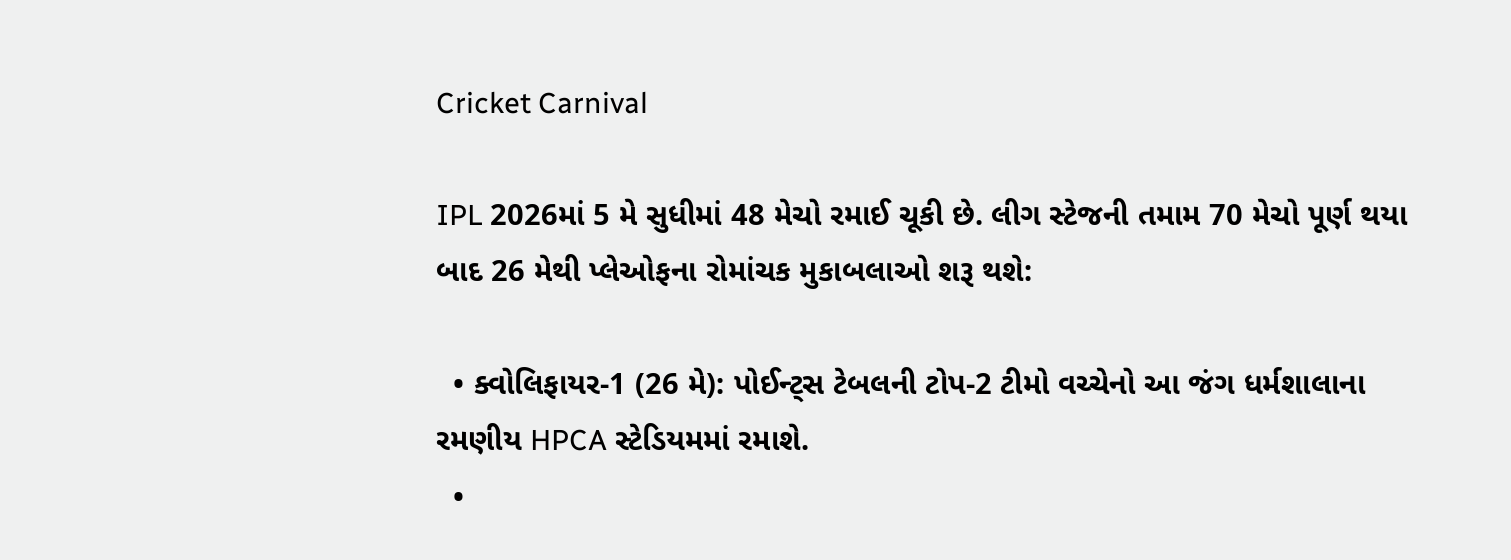Cricket Carnival

IPL 2026માં 5 મે સુધીમાં 48 મેચો રમાઈ ચૂકી છે. લીગ સ્ટેજની તમામ 70 મેચો પૂર્ણ થયા બાદ 26 મેથી પ્લેઓફના રોમાંચક મુકાબલાઓ શરૂ થશે:

  • ક્વોલિફાયર-1 (26 મે): પોઈન્ટ્સ ટેબલની ટોપ-2 ટીમો વચ્ચેનો આ જંગ ધર્મશાલાના રમણીય HPCA સ્ટેડિયમમાં રમાશે.
  •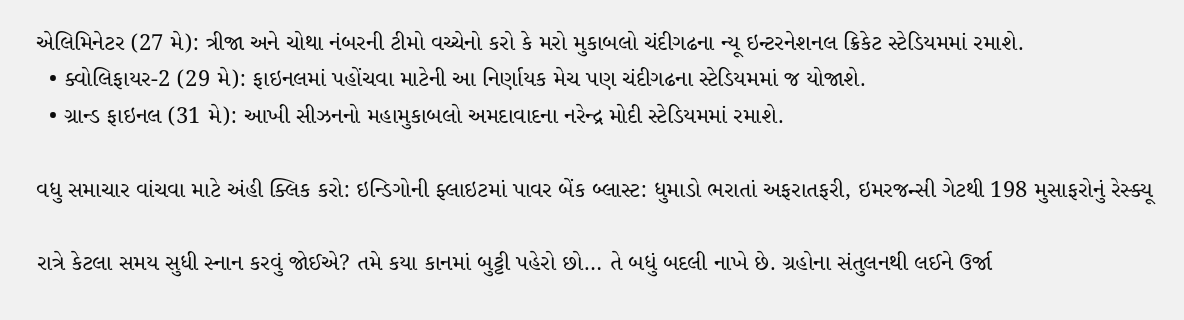એલિમિનેટર (27 મે): ત્રીજા અને ચોથા નંબરની ટીમો વચ્ચેનો કરો કે મરો મુકાબલો ચંદીગઢના ન્યૂ ઇન્ટરનેશનલ ક્રિકેટ સ્ટેડિયમમાં રમાશે.
  • ક્વોલિફાયર-2 (29 મે): ફાઇનલમાં પહોંચવા માટેની આ નિર્ણાયક મેચ પણ ચંદીગઢના સ્ટેડિયમમાં જ યોજાશે.
  • ગ્રાન્ડ ફાઇનલ (31 મે): આખી સીઝનનો મહામુકાબલો અમદાવાદના નરેન્દ્ર મોદી સ્ટેડિયમમાં રમાશે.

વધુ સમાચાર વાંચવા માટે અંહી ક્લિક કરો: ઇન્ડિગોની ફ્લાઇટમાં પાવર બેંક બ્લાસ્ટ: ધુમાડો ભરાતાં અફરાતફરી, ઇમરજન્સી ગેટથી 198 મુસાફરોનું રેસ્ક્યૂ

રાત્રે કેટલા સમય સુધી સ્નાન કરવું જોઈએ? તમે કયા કાનમાં બુટ્ટી પહેરો છો… તે બધું બદલી નાખે છે. ગ્રહોના સંતુલનથી લઈને ઉર્જા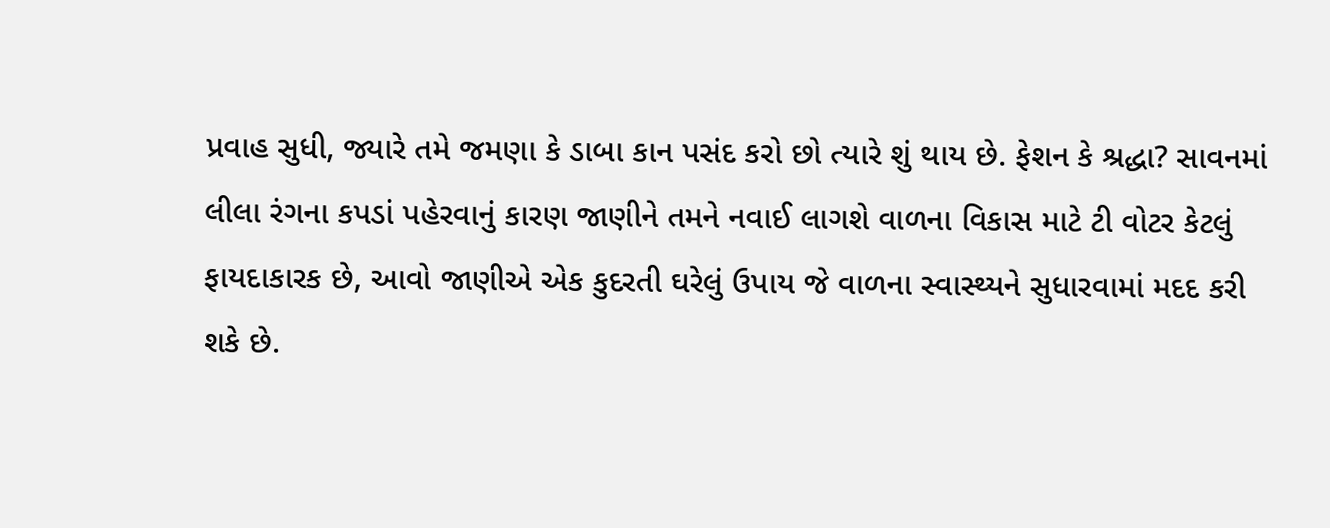પ્રવાહ સુધી, જ્યારે તમે જમણા કે ડાબા કાન પસંદ કરો છો ત્યારે શું થાય છે. ફેશન કે શ્રદ્ધા? સાવનમાં લીલા રંગના કપડાં પહેરવાનું કારણ જાણીને તમને નવાઈ લાગશે વાળના વિકાસ માટે ટી વોટર કેટલું ફાયદાકારક છે, આવો જાણીએ એક કુદરતી ઘરેલું ઉપાય જે વાળના સ્વાસ્થ્યને સુધારવામાં મદદ કરી શકે છે.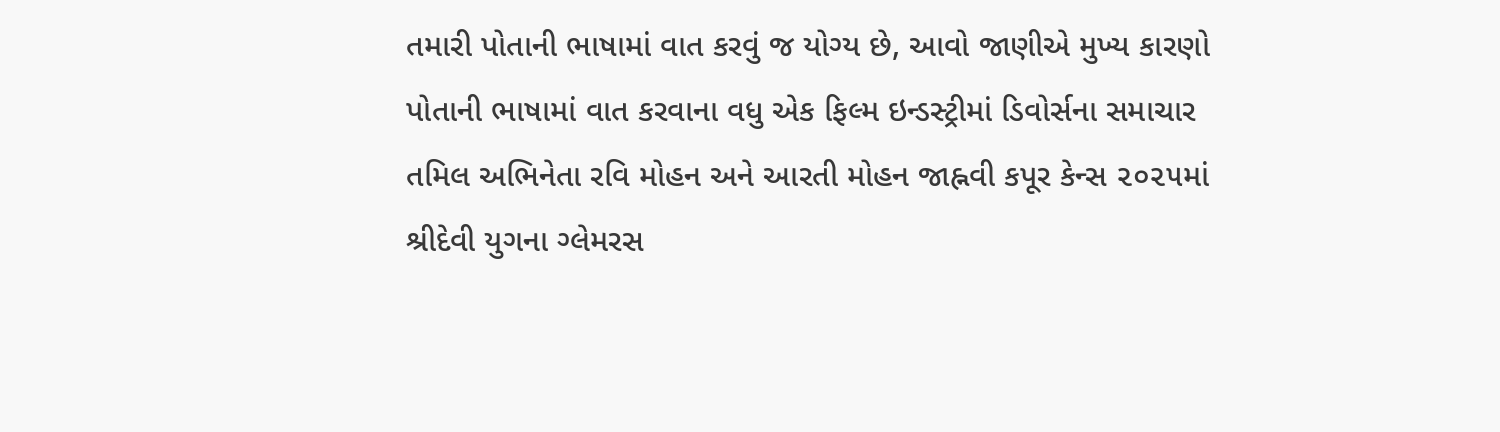તમારી પોતાની ભાષામાં વાત કરવું જ યોગ્ય છે, આવો જાણીએ મુખ્ય કારણો પોતાની ભાષામાં વાત કરવાના વધુ એક ફિલ્મ ઇન્ડસ્ટ્રીમાં ડિવોર્સના સમાચાર તમિલ અભિનેતા રવિ મોહન અને આરતી મોહન જાહ્નવી કપૂર કેન્સ ૨૦૨૫માં શ્રીદેવી યુગના ગ્લેમરસ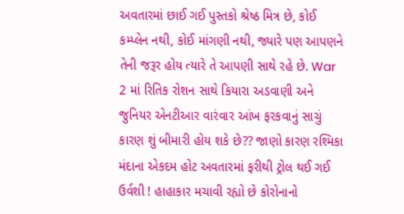અવતારમાં છાઈ ગઈ પુસ્તકો શ્રેષ્ઠ મિત્ર છે, કોઈ કમ્પ્લેન નથી, કોઈ માંગણી નથી, જ્યારે પણ આપણને તેની જરૂર હોય ત્યારે તે આપણી સાથે રહે છે. War 2 માં રિતિક રોશન સાથે કિયારા અડવાણી અને જુનિયર એનટીઆર વારંવાર આંખ ફરકવાનું સાચું કારણ શું બીમારી હોય શકે છે?? જાણો કારણ રશ્મિકા મંદાના એકદમ હોટ અવતારમાં ફરીથી ટ્રોલ થઈ ગઈ ઉર્વશી ! હાહાકાર મચાવી રહ્યો છે કોરોનાનો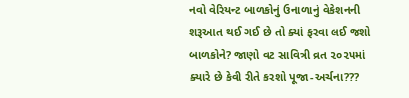નવો વેરિયન્ટ બાળકોનું ઉનાળાનું વેકેશનની શરૂઆત થઈ ગઈ છે તો ક્યાં ફરવા લઈ જશો બાળકોને? જાણો વટ સાવિત્રી વ્રત ૨૦૨૫માં ક્યારે છે કેવી રીતે કરશો પૂજા-અર્ચના???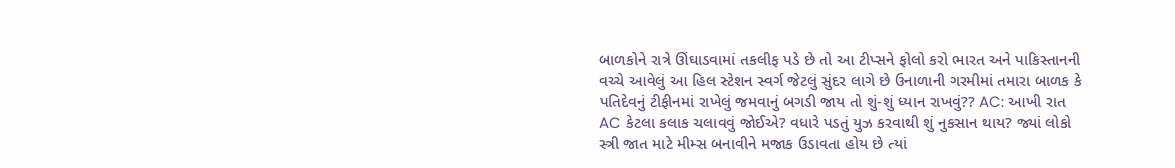બાળકોને રાત્રે ઊંઘાડવામાં તકલીફ પડે છે તો આ ટીપ્સને ફોલો કરો ભારત અને પાકિસ્તાનની વચ્ચે આવેલું આ હિલ સ્ટેશન સ્વર્ગ જેટલું સુંદર લાગે છે ઉનાળાની ગરમીમાં તમારા બાળક કે પતિદેવનું ટીફીનમાં રાખેલું જમવાનું બગડી જાય તો શું-શું ધ્યાન રાખવું?? AC: આખી રાત AC કેટલા કલાક ચલાવવું જોઈએ? વધારે પડતું યુઝ કરવાથી શું નુકસાન થાય? જ્યાં લોકો સ્ત્રી જાત માટે મીમ્સ બનાવીને મજાક ઉડાવતા હોય છે ત્યાં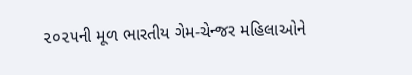૨૦૨૫ની મૂળ ભારતીય ગેમ-ચેન્જર મહિલાઓને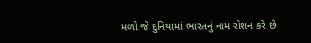મળો જે દુનિયામાં ભારતનું નામ રોશન કરે છે